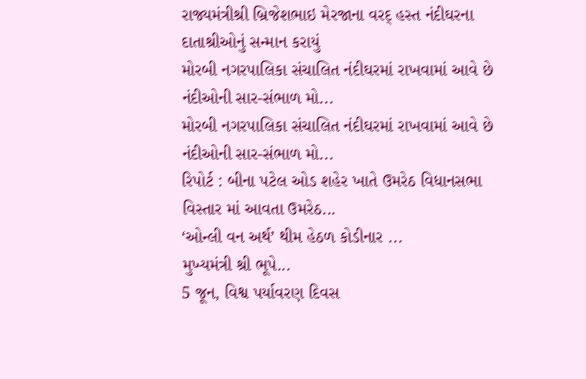રાજ્યમંત્રીશ્રી બ્રિજેશભાઇ મેરજાના વરદ્ હસ્ત નંદીઘરના દાતાશ્રીઓનું સન્માન કરાયું
મોરબી નગરપાલિકા સંચાલિત નંદીઘરમાં રાખવામાં આવે છે નંદીઓની સાર-સંભાળ મો...
મોરબી નગરપાલિકા સંચાલિત નંદીઘરમાં રાખવામાં આવે છે નંદીઓની સાર-સંભાળ મો...
રિપોર્ટ : બીના પટેલ ઓડ શહેર ખાતે ઉમરેઠ વિધાનસભા વિસ્તાર માં આવતા ઉમરેઠ...
‘ઓન્લી વન અર્થ’ થીમ હેઠળ કોડીનાર ...
મુખ્યમંત્રી શ્રી ભૂપે...
5 જૂન, વિશ્વ પર્યાવરણ દિવસ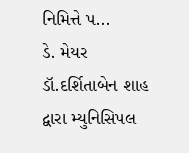નિમિત્તે પ...
ડે. મેયર ડૉ.દર્શિતાબેન શાહ દ્વારા મ્યુનિસિપલ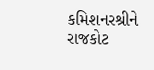કમિશનરશ્રીને રાજકોટ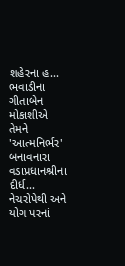શહેરના હ...
ભવાડીના ગીતાબેન મોકાશીએ તેમને 'આત્મનિર્ભર' બનાવનારા વડાપ્રધાનશ્રીના દીર્ધ...
નેચરોપેથી અને યોગ પરનાં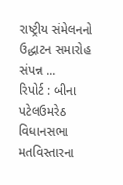રાષ્ટ્રીય સંમેલનનો ઉદ્ધાટન સમારોહ સંપન્ન ...
રિપોર્ટ : બીના પટેલઉમરેઠ વિધાનસભા મતવિસ્તારના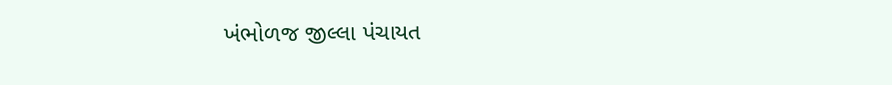ખંભોળજ જીલ્લા પંચાયત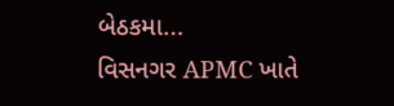બેઠકમા...
વિસનગર APMC ખાતે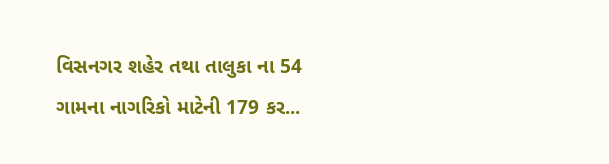વિસનગર શહેર તથા તાલુકા ના 54 ગામના નાગરિકો માટેની 179 કર...